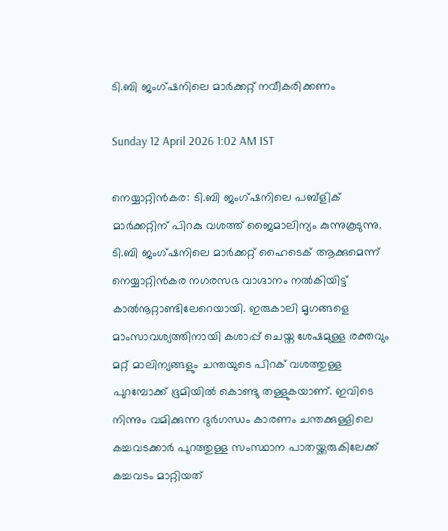ടി.ബി ജംഗ്ഷനിലെ മാർക്കറ്റ് നവീകരിക്കണം

Sunday 12 April 2026 1:02 AM IST

നെയ്യാറ്റിൻകര: ടി.ബി ജംഗ്ഷനിലെ പബ്ളിക് മാ‌ർക്കറ്റിന് പിറകു വശത്ത് ജൈമാലിന്യം കുന്നുകൂടുന്നു. ടി.ബി ജംഗ്ഷനിലെ മാർക്കറ്റ് ഹൈടെക് ആക്കുമെന്ന് നെയ്യാറ്റിൻകര നഗരസഭ വാഗ്ദാനം നൽകിയിട്ട് കാൽനൂറ്റാണ്ടിലേറെയായി. ഇരുകാലി മൃഗങ്ങളെ മാംസാവശ്യത്തിനായി കശാപ്പ് ചെയ്ത ശേഷമുള്ള രക്തവും മറ്റ് മാലിന്യങ്ങളും ചന്തയുടെ പിറക് വശത്തുള്ള പുറമ്പോക്ക് ഭൂമിയിൽ കൊണ്ടു തള്ളുകയാണ്. ഇവിടെ നിന്നും വമിക്കുന്ന ദു‌ർഗന്ധം കാരണം ചന്തക്കുള്ളിലെ കച്ചവടക്കാ‌ർ പുറത്തുള്ള സംസ്ഥാന പാതയ്ക്കരുകിലേക്ക് കച്ചവടം മാറ്റിയത്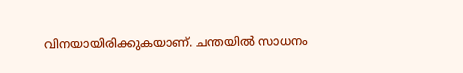വിനയായിരിക്കുകയാണ്. ചന്തയിൽ സാധനം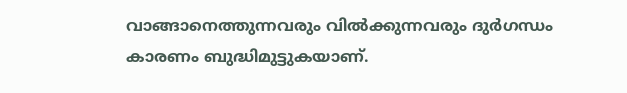വാങ്ങാനെത്തുന്നവരും വിൽക്കുന്നവരും ദ‌ു‌ർഗന്ധം കാരണം ബുദ്ധിമുട്ടുകയാണ്.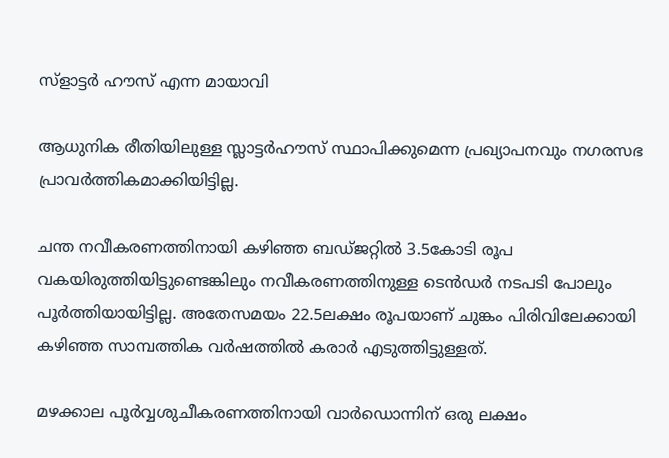സ്ളാട്ടർ ഹൗസ് എന്ന മായാവി

ആധുനിക രീതിയിലുള്ള സ്ലാട്ടർഹൗസ് സ്ഥാപിക്കുമെന്ന പ്രഖ്യാപനവും നഗരസഭ പ്രാവർത്തികമാക്കിയിട്ടില്ല.

ചന്ത നവീകരണത്തിനായി കഴിഞ്ഞ ബഡ്ജറ്റിൽ 3.5കോടി രൂപ വകയിരുത്തിയിട്ടുണ്ടെങ്കിലും നവീകരണത്തിനുള്ള ടെൻ‌ഡർ നടപടി പോലും പൂർത്തിയായിട്ടില്ല. അതേസമയം 22.5ലക്ഷം രൂപയാണ് ചുങ്കം പിരിവിലേക്കായി കഴിഞ്ഞ സാമ്പത്തിക വർഷത്തിൽ കരാ‌ർ എടുത്തിട്ടുള്ളത്.

മഴക്കാല പൂ‌ർവ്വശുചീകരണത്തിനായി വാർഡൊന്നിന് ഒരു ലക്ഷം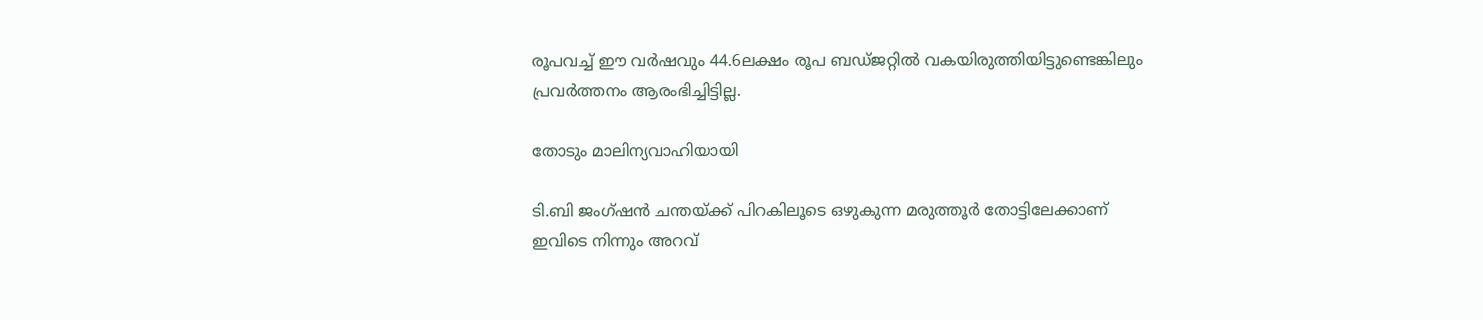രൂപവച്ച് ഈ വർഷവും 44.6ലക്ഷം രൂപ ബഡ്ജറ്റിൽ വകയിരുത്തിയിട്ടുണ്ടെങ്കിലും പ്രവർത്തനം ആരംഭിച്ചിട്ടില്ല.

തോടും മാലിന്യവാഹിയായി

ടി.ബി ജംഗ്ഷൻ ചന്തയ്ക്ക് പിറകിലൂടെ ഒഴുകുന്ന മരുത്തൂർ തോട്ടിലേക്കാണ് ഇവിടെ നിന്നും അറവ്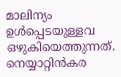മാലിന്യം ഉൾപ്പെടയുള്ളവ ഒഴുകിയെത്തുന്നത്. നെയ്യാറ്റിൻകര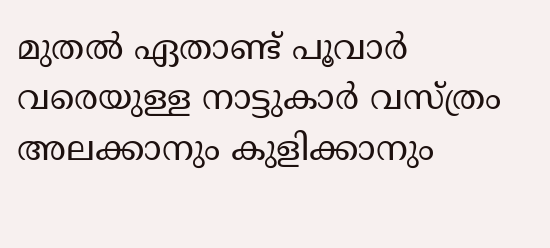മുതൽ ഏതാണ്ട് പൂവാർ വരെയുള്ള നാട്ടുകാർ വസ്ത്രം അലക്കാനും കുളിക്കാനും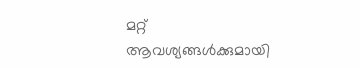മറ്റ് ആവശ്യങ്ങൾക്കുമായി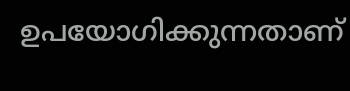ഉപയോഗിക്കുന്നതാണ്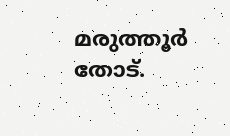മരുത്തൂർ തോട്.